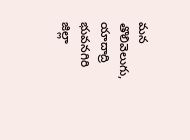మన తొలివెలుగు, యాదాద్రి భువనగిరి జిల్లా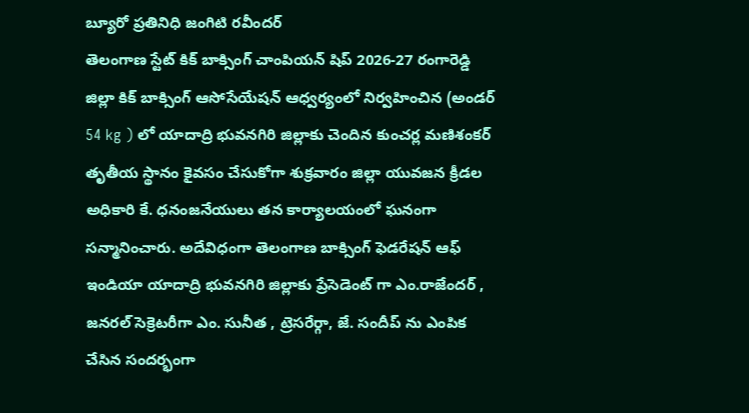బ్యూరో ప్రతినిధి జంగిటి రవీందర్
తెలంగాణ స్టేట్ కిక్ బాక్సింగ్ చాంపియన్ షిప్ 2026-27 రంగారెడ్డి జిల్లా కిక్ బాక్సింగ్ ఆసోసేయేషన్ ఆధ్వర్యంలో నిర్వహించిన (అండర్ 54 kg ) లో యాదాద్రి భువనగిరి జిల్లాకు చెందిన కుంచర్ల మణిశంకర్ తృతీయ స్థానం కైవసం చేసుకోగా శుక్రవారం జిల్లా యువజన క్రీడల అధికారి కే. ధనంజనేయులు తన కార్యాలయంలో ఘనంగా సన్మానించారు. అదేవిధంగా తెలంగాణ బాక్సింగ్ ఫెడరేషన్ ఆఫ్ ఇండియా యాదాద్రి భువనగిరి జిల్లాకు ప్రేసెడెంట్ గా ఎం.రాజేందర్ , జనరల్ సెక్రెటరీగా ఎం. సునీత , ట్రెసరేర్గా, జే. సందీప్ ను ఎంపిక చేసిన సందర్భంగా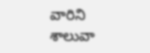వారిని శాలువా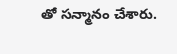తో సన్మానం చేశారు.